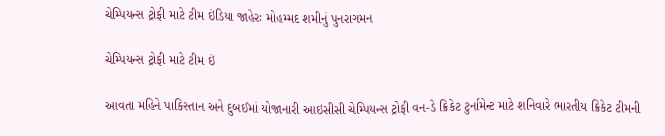ચેમ્પિયન્સ ટ્રોફી માટે ટીમ ઇંડિયા જાહેરઃ મોહમ્મદ શમીનું પુનરાગમન

ચેમ્પિયન્સ ટ્રોફી માટે ટીમ ઇં

આવતા મહિને પાકિસ્તાન અને દુબઈમાં યોજાનારી આઇસીસી ચેમ્પિયન્સ ટ્રોફી વન-ડે ક્રિકેટ ટુર્નામેન્ટ માટે શનિવારે ભારતીય ક્રિકેટ ટીમની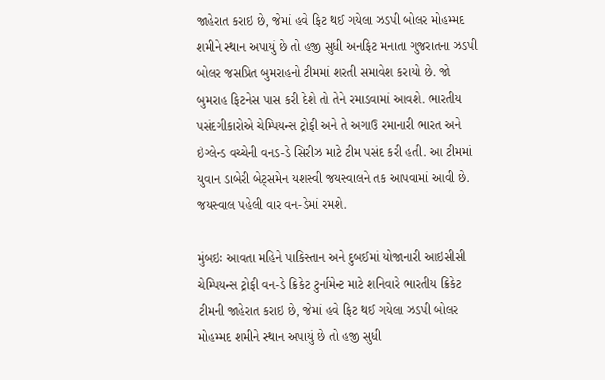જાહેરાત કરાઇ છે, જેમાં હવે ફિટ થઈ ગયેલા ઝડપી બોલર મોહમ્મદ શમીને સ્થાન અપાયું છે તો હજી સુધી અનફિટ મનાતા ગુજરાતના ઝડપી બોલર જસપ્રિત બુમરાહનો ટીમમાં શરતી સમાવેશ કરાયો છે. જો બુમરાહ ફિટનેસ પાસ કરી દેશે તો તેને રમાડવામાં આવશે. ભારતીય પસંદગીકારોએ ચેમ્પિયન્સ ટ્રોફી અને તે અગાઉ રમાનારી ભારત અને ઇંગ્લેન્ડ વચ્ચેની વનડ-ડે સિરીઝ માટે ટીમ પસંદ કરી હતી. આ ટીમમાં યુવાન ડાબેરી બેટ્સમેન યશસ્વી જયસ્વાલને તક આપવામાં આવી છે. જયસ્વાલ પહેલી વાર વન-ડેમાં રમશે.

મુંબઇઃ આવતા મહિને પાકિસ્તાન અને દુબઈમાં યોજાનારી આઇસીસી ચેમ્પિયન્સ ટ્રોફી વન-ડે ક્રિકેટ ટુર્નામેન્ટ માટે શનિવારે ભારતીય ક્રિકેટ ટીમની જાહેરાત કરાઇ છે, જેમાં હવે ફિટ થઈ ગયેલા ઝડપી બોલર મોહમ્મદ શમીને સ્થાન અપાયું છે તો હજી સુધી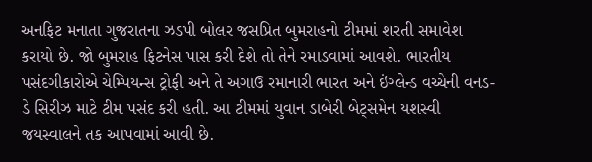અનફિટ મનાતા ગુજરાતના ઝડપી બોલર જસપ્રિત બુમરાહનો ટીમમાં શરતી સમાવેશ કરાયો છે. જો બુમરાહ ફિટનેસ પાસ કરી દેશે તો તેને રમાડવામાં આવશે. ભારતીય પસંદગીકારોએ ચેમ્પિયન્સ ટ્રોફી અને તે અગાઉ રમાનારી ભારત અને ઇંગ્લેન્ડ વચ્ચેની વનડ-ડે સિરીઝ માટે ટીમ પસંદ કરી હતી. આ ટીમમાં યુવાન ડાબેરી બેટ્સમેન યશસ્વી જયસ્વાલને તક આપવામાં આવી છે.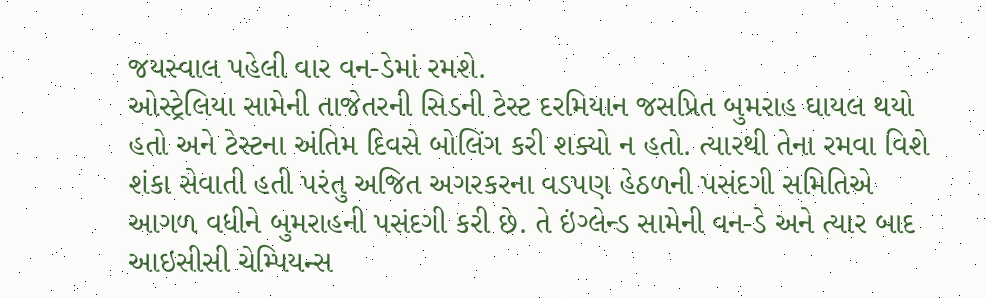જયસ્વાલ પહેલી વાર વન-ડેમાં રમશે.
ઓસ્ટ્રેલિયા સામેની તાજેતરની સિડની ટેસ્ટ દરમિયાન જસપ્રિત બુમરાહ ઘાયલ થયો હતો અને ટેસ્ટના અંતિમ દિવસે બોલિંગ કરી શક્યો ન હતો. ત્યારથી તેના રમવા વિશે શંકા સેવાતી હતી પરંતુ અજિત અગરકરના વડપણ હેઠળની પસંદગી સમિતિએ આગળ વધીને બુમરાહની પસંદગી કરી છે. તે ઇંગ્લેન્ડ સામેની વન-ડે અને ત્યાર બાદ આઇસીસી ચેમ્પિયન્સ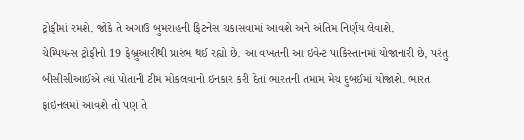ટ્રોફીમાં રમશે. જોકે તે અગાઉ બુમરાહની ફિટનેસ ચકાસવામાં આવશે અને અંતિમ નિર્ણય લેવાશે.
ચેમ્પિયન્સ ટ્રોફીનો 19 ફેબ્રુઆરીથી પ્રારંભ થઈ રહ્યો છે. આ વખતની આ ઇવેન્ટ પાકિસ્તાનમાં યોજાનારી છે, પરંતુ બીસીસીઆઈએ ત્યાં પોતાની ટીમ મોકલવાનો ઇનકાર કરી દેતાં ભારતની તમામ મેચ દુબઈમાં યોજાશે. ભારત ફાઇનલમાં આવશે તો પણ તે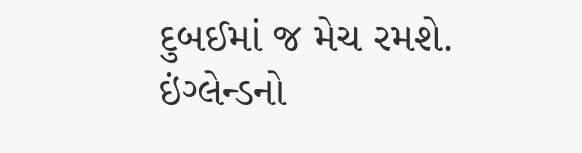દુબઈમાં જ મેચ રમશે.
ઇંગ્લેન્ડનો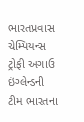ભારતપ્રવાસ
ચેમ્પિયન્સ ટ્રોફી અગાઉ ઇંગ્લેન્ડની ટીમ ભારતના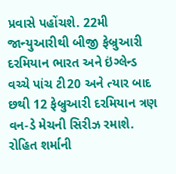પ્રવાસે પહોંચશે. 22મી જાન્યુઆરીથી બીજી ફેબ્રુઆરી દરમિયાન ભારત અને ઇંગ્લેન્ડ વચ્ચે પાંચ ટી20 અને ત્યાર બાદ છથી 12 ફેબ્રુઆરી દરમિયાન ત્રણ વન-ડે મેચની સિરીઝ રમાશે. રોહિત શર્માની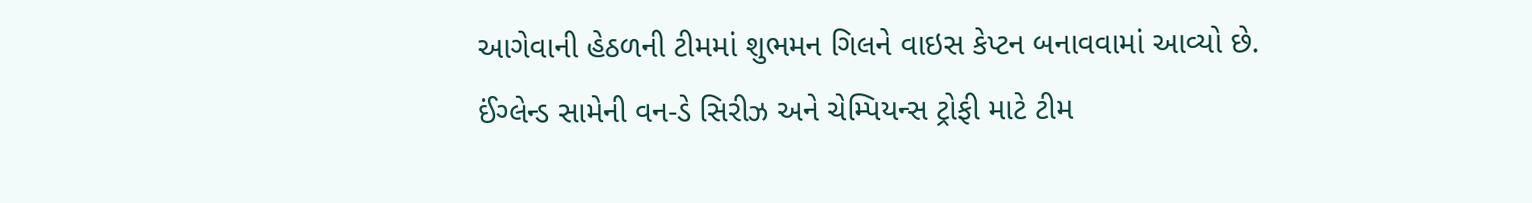આગેવાની હેઠળની ટીમમાં શુભમન ગિલને વાઇસ કેપ્ટન બનાવવામાં આવ્યો છે.
ઈંગ્લેન્ડ સામેની વન-ડે સિરીઝ અને ચેમ્પિયન્સ ટ્રોફી માટે ટીમ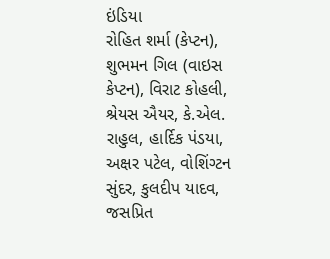ઇંડિયા
રોહિત શર્મા (કેપ્ટન), શુભમન ગિલ (વાઇસ કેપ્ટન), વિરાટ કોહલી, શ્રેયસ ઐયર, કે.એલ. રાહુલ, હાર્દિક પંડયા, અક્ષર પટેલ, વોશિંગ્ટન સુંદર, કુલદીપ યાદવ, જસપ્રિત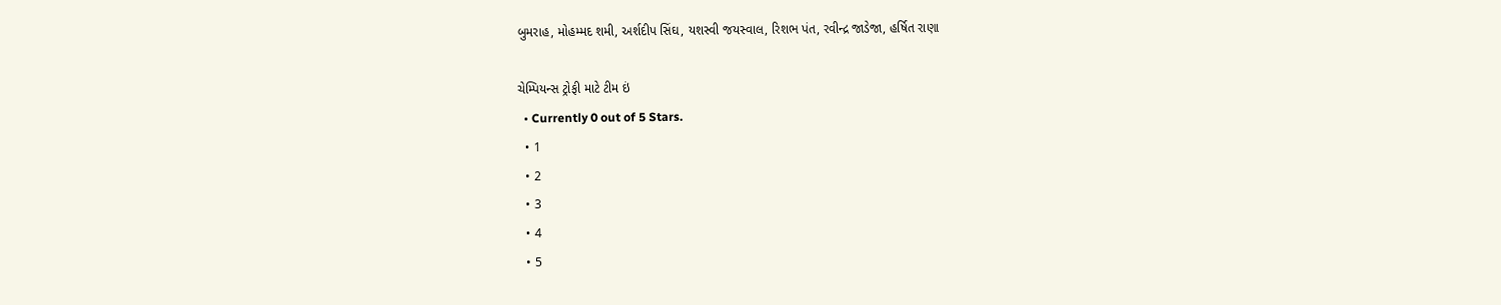બુમરાહ, મોહમ્મદ શમી, અર્શદીપ સિંઘ, યશસ્વી જયસ્વાલ, રિશભ પંત, રવીન્દ્ર જાડેજા, હર્ષિત રાણા

ચેમ્પિયન્સ ટ્રોફી માટે ટીમ ઇં
  • Currently 0 out of 5 Stars.
  • 1
  • 2
  • 3
  • 4
  • 5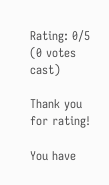Rating: 0/5 (0 votes cast)

Thank you for rating!

You have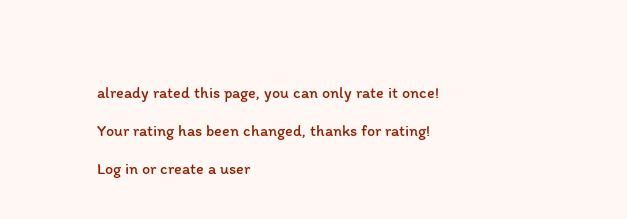already rated this page, you can only rate it once!

Your rating has been changed, thanks for rating!

Log in or create a user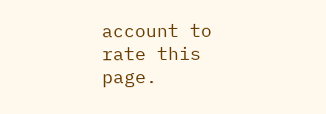account to rate this page.